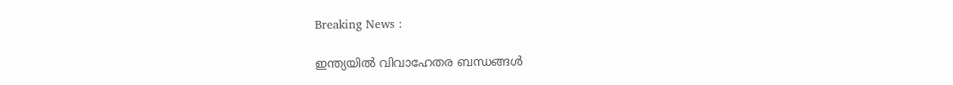Breaking News :

ഇന്ത്യയില്‍ വിവാഹേതര ബന്ധങ്ങള്‍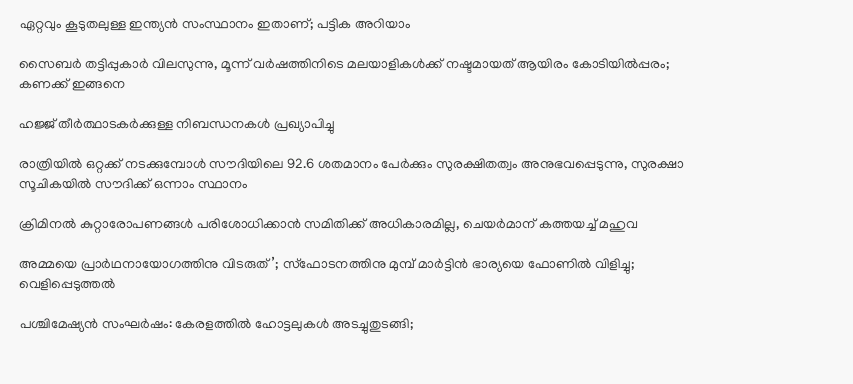ഏറ്റവും കൂടുതലുള്ള ഇന്ത്യന്‍ സംസ്ഥാനം ഇതാണ്; പട്ടിക അറിയാം

സൈബര്‍ തട്ടിപ്പുകാര്‍ വിലസുന്നു, മൂന്ന് വര്‍ഷത്തിനിടെ മലയാളികള്‍ക്ക് നഷ്ടമായത് ആയിരം കോടിയില്‍പ്പരം; കണക്ക് ഇങ്ങനെ

ഹജ്ജ് തീർത്ഥാടകർക്കുള്ള നിബന്ധനകൾ പ്രഖ്യാപിച്ചു

രാത്രിയിൽ ഒറ്റക്ക് നടക്കുമ്പോൾ സൗദിയിലെ 92.6 ശതമാനം പേർക്കും സുരക്ഷിതത്വം അനുഭവപ്പെടുന്നു, സുരക്ഷാ സൂചികയിൽ സൗദിക്ക് ഒന്നാം സ്ഥാനം

ക്രിമിനല്‍ കുറ്റാരോപണങ്ങള്‍ പരിശോധിക്കാന്‍ സമിതിക്ക്‌ അധികാരമില്ല, ചെയര്‍മാന്‌ കത്തയച്ച് മഹുവ

അമ്മയെ പ്രാര്‍ഥനായോഗത്തിനു വിടരുത്’; സ്‌ഫോടനത്തിനു മുമ്പ് മാര്‍ട്ടിന്‍ ഭാര്യയെ ഫോണില്‍ വിളിച്ചു; വെളിപ്പെടുത്തല്‍

പശ്ചിമേഷ്യൻ സംഘർഷം: കേരളത്തിൽ ഹോട്ടലുകൾ അടച്ചുതുടങ്ങി;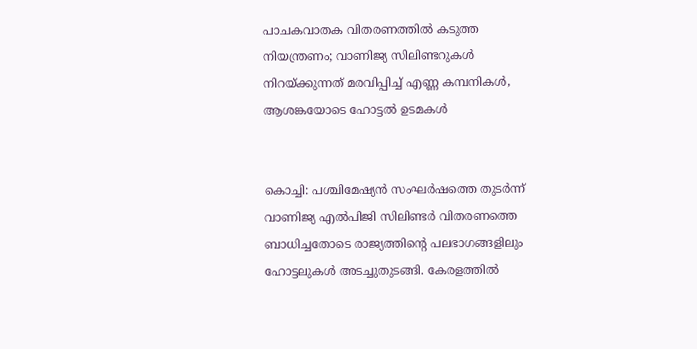പാചകവാതക വിതരണത്തിൽ കടുത്ത നിയന്ത്രണം; വാണിജ്യ സിലിണ്ടറുകള്‍ നിറയ്ക്കുന്നത് മരവിപ്പിച്ച് എണ്ണ കമ്പനികള്‍, ആശങ്കയോടെ ഹോട്ടല്‍ ഉടമകള്‍


കൊച്ചി: പശ്ചിമേഷ്യന്‍ സംഘര്‍ഷത്തെ തുടര്‍ന്ന് വാണിജ്യ എല്‍പിജി സിലിണ്ടര്‍ വിതരണത്തെ ബാധിച്ചതോടെ രാജ്യത്തിന്റെ പലഭാഗങ്ങളിലും ഹോട്ടലുകള്‍ അടച്ചുതുടങ്ങി. കേരളത്തില്‍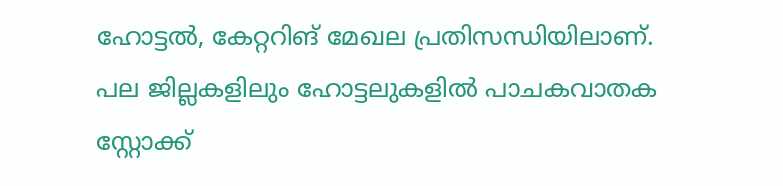ഹോട്ടല്‍, കേറ്ററിങ് മേഖല പ്രതിസന്ധിയിലാണ്. പല ജില്ലകളിലും ഹോട്ടലുകളില്‍ പാചകവാതക സ്റ്റോക്ക്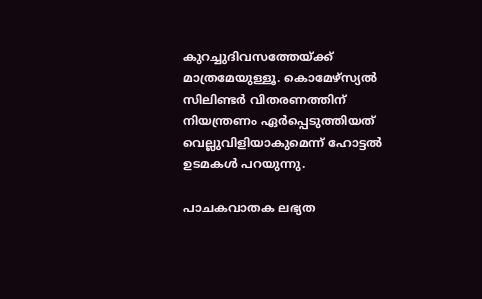കുറച്ചുദിവസത്തേയ്ക്ക് മാത്രമേയുള്ളൂ. കൊമേഴ്‌സ്യല്‍ സിലിണ്ടര്‍ വിതരണത്തിന് നിയന്ത്രണം ഏര്‍പ്പെടുത്തിയത് വെല്ലുവിളിയാകുമെന്ന് ഹോട്ടല്‍ ഉടമകള്‍ പറയുന്നു.

പാചകവാതക ലഭ്യത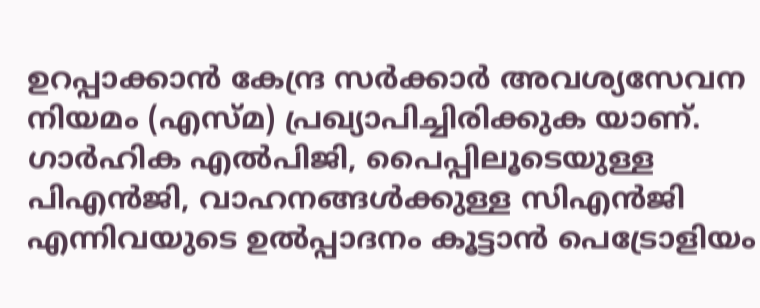ഉറപ്പാക്കാന്‍ കേന്ദ്ര സര്‍ക്കാര്‍ അവശ്യസേവന നിയമം (എസ്മ) പ്രഖ്യാപിച്ചിരിക്കുക യാണ്. ഗാര്‍ഹിക എല്‍പിജി, പൈപ്പിലൂടെയുള്ള പിഎന്‍ജി, വാഹനങ്ങള്‍ക്കുള്ള സിഎന്‍ജി എന്നിവയുടെ ഉല്‍പ്പാദനം കൂട്ടാന്‍ പെട്രോളിയം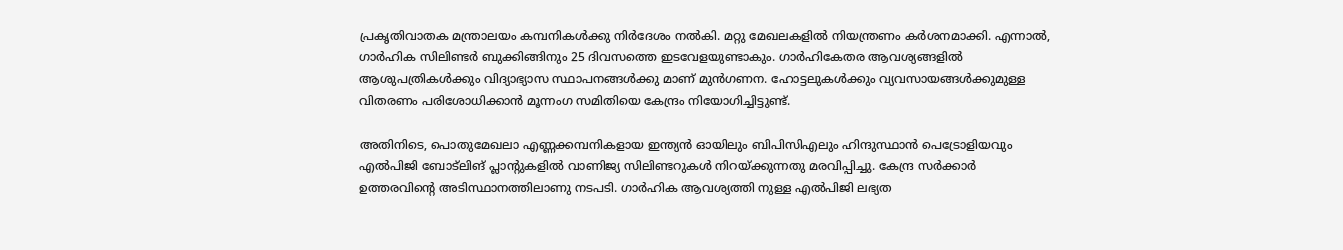പ്രകൃതിവാതക മന്ത്രാലയം കമ്പനികള്‍ക്കു നിര്‍ദേശം നല്‍കി. മറ്റു മേഖലകളില്‍ നിയന്ത്രണം കര്‍ശനമാക്കി. എന്നാല്‍, ഗാര്‍ഹിക സിലിണ്ടര്‍ ബുക്കിങ്ങിനും 25 ദിവസത്തെ ഇടവേളയുണ്ടാകും. ഗാര്‍ഹികേതര ആവശ്യങ്ങളില്‍ ആശുപത്രികള്‍ക്കും വിദ്യാഭ്യാസ സ്ഥാപനങ്ങള്‍ക്കു മാണ് മുന്‍ഗണന. ഹോട്ടലുകള്‍ക്കും വ്യവസായങ്ങള്‍ക്കുമുള്ള വിതരണം പരിശോധിക്കാന്‍ മൂന്നംഗ സമിതിയെ കേന്ദ്രം നിയോഗിച്ചിട്ടുണ്ട്.

അതിനിടെ, പൊതുമേഖലാ എണ്ണക്കമ്പനികളായ ഇന്ത്യന്‍ ഓയിലും ബിപിസിഎലും ഹിന്ദുസ്ഥാന്‍ പെട്രോളിയവും എല്‍പിജി ബോട്ലിങ് പ്ലാന്റുകളില്‍ വാണിജ്യ സിലിണ്ടറുകള്‍ നിറയ്ക്കുന്നതു മരവിപ്പിച്ചു. കേന്ദ്ര സര്‍ക്കാര്‍ ഉത്തരവിന്റെ അടിസ്ഥാനത്തിലാണു നടപടി. ഗാര്‍ഹിക ആവശ്യത്തി നുള്ള എല്‍പിജി ലഭ്യത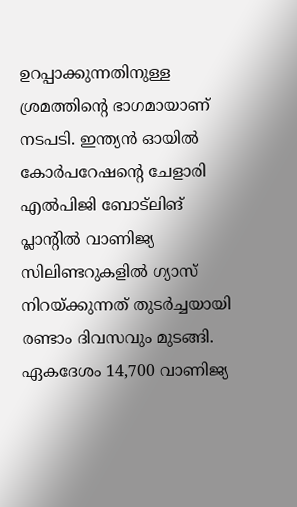ഉറപ്പാക്കുന്നതിനുള്ള ശ്രമത്തിന്റെ ഭാഗമായാണ് നടപടി. ഇന്ത്യന്‍ ഓയില്‍ കോര്‍പറേഷന്റെ ചേളാരി എല്‍പിജി ബോട്ലിങ് പ്ലാന്റില്‍ വാണിജ്യ സിലിണ്ടറുകളില്‍ ഗ്യാസ് നിറയ്ക്കുന്നത് തുടര്‍ച്ചയായി രണ്ടാം ദിവസവും മുടങ്ങി. ഏകദേശം 14,700 വാണിജ്യ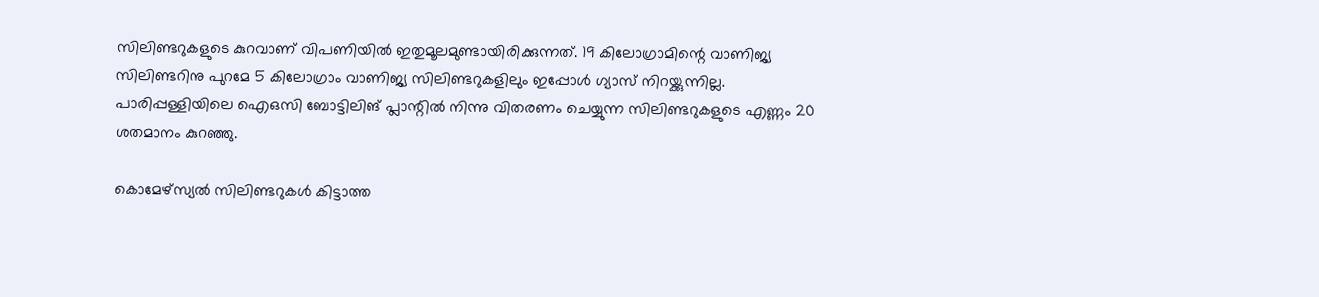സിലിണ്ടറുകളുടെ കുറവാണ് വിപണിയില്‍ ഇതുമൂലമുണ്ടായിരിക്കുന്നത്. 19 കിലോഗ്രാമിന്റെ വാണിജ്യ സിലിണ്ടറിനു പുറമേ 5 കിലോഗ്രാം വാണിജ്യ സിലിണ്ടറുകളിലും ഇപ്പോള്‍ ഗ്യാസ് നിറയ്ക്കുന്നില്ല. പാരിപ്പള്ളിയിലെ ഐഒസി ബോട്ടിലിങ് പ്ലാന്റില്‍ നിന്നു വിതരണം ചെയ്യുന്ന സിലിണ്ടറുകളുടെ എണ്ണം 20 ശതമാനം കുറഞ്ഞു.

കൊമേഴ്സ്യല്‍ സിലിണ്ടറുകള്‍ കിട്ടാത്ത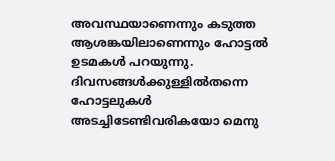അവസ്ഥയാണെന്നും കടുത്ത ആശങ്കയിലാണെന്നും ഹോട്ടല്‍ ഉടമകള്‍ പറയുന്നു. ദിവസങ്ങള്‍ക്കുള്ളില്‍തന്നെ ഹോട്ടലുകള്‍ അടച്ചിടേണ്ടിവരികയോ മെനു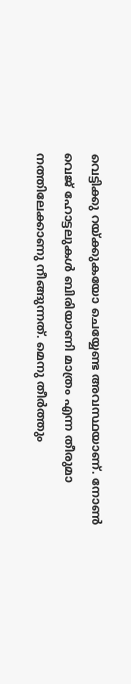വെട്ടിക്കു റയ്ക്കുകയോ ചെയ്യേണ്ട അവസ്ഥയാണ്. നോണ്‍ വെജ് ഹോട്ടലുകള്‍ ബിരിയാണി മാത്രം എന്ന തീരുമാ നത്തിലേക്കാണു നീങ്ങുന്നത്. മെനു തീര്‍ത്തും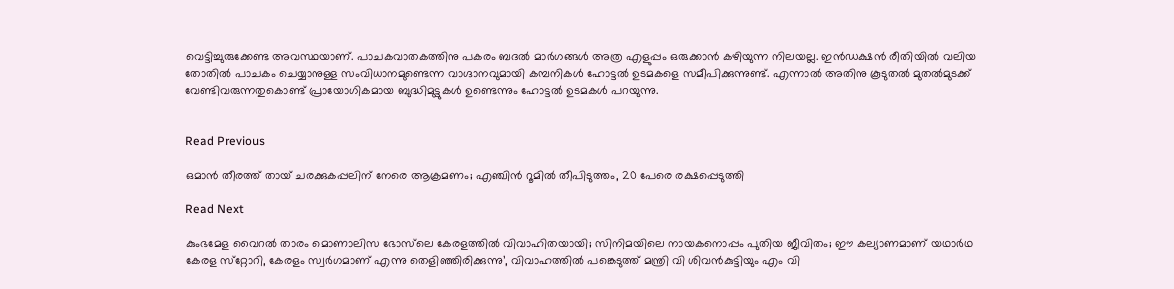വെട്ടിച്ചുരുക്കേണ്ട അവസ്ഥയാണ്. പാചകവാതകത്തിനു പകരം ബദല്‍ മാര്‍ഗങ്ങള്‍ അത്ര എളുപ്പം ഒരുക്കാന്‍ കഴിയുന്ന നിലയല്ല. ഇന്‍ഡക്ഷന്‍ രീതിയില്‍ വലിയ തോതില്‍ പാചകം ചെയ്യാനുള്ള സംവിധാനമുണ്ടെന്ന വാഗ്ദാനവുമായി കമ്പനികള്‍ ഹോട്ടല്‍ ഉടമകളെ സമീപിക്കുന്നുണ്ട്. എന്നാല്‍ അതിനു കൂടുതല്‍ മുതല്‍മുടക്ക് വേണ്ടിവരുന്നതുകൊണ്ട് പ്രായോഗികമായ ബുദ്ധിമുട്ടുകള്‍ ഉണ്ടെന്നും ഹോട്ടല്‍ ഉടമകള്‍ പറയുന്നു.


Read Previous

ഒമാൻ തീരത്ത് തായ് ചരക്കുകപ്പലിന് നേരെ ആക്രമണം; എഞ്ചിൻ റൂമിൽ തീപിടുത്തം, 20 പേരെ രക്ഷപ്പെടുത്തി

Read Next

കുംഭമേള വൈറൽ താരം മൊണാലിസ ഭോസ്‌ലെ കേരളത്തിൽ വിവാഹിതയായി; സിനിമയിലെ നായകനൊപ്പം പുതിയ ജീവിതം; ഈ കല്യാണമാണ് യഥാര്‍ഥ കേരള സ്‌റ്റോറി, കേരളം സ്വര്‍ഗമാണ് എന്നു തെളിഞ്ഞിരിക്കുന്നു’, വിവാഹത്തില്‍ പങ്കെടുത്ത് മന്ത്രി വി ശിവന്‍കുട്ടിയും എം വി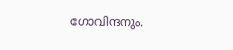ഗോവിന്ദനും.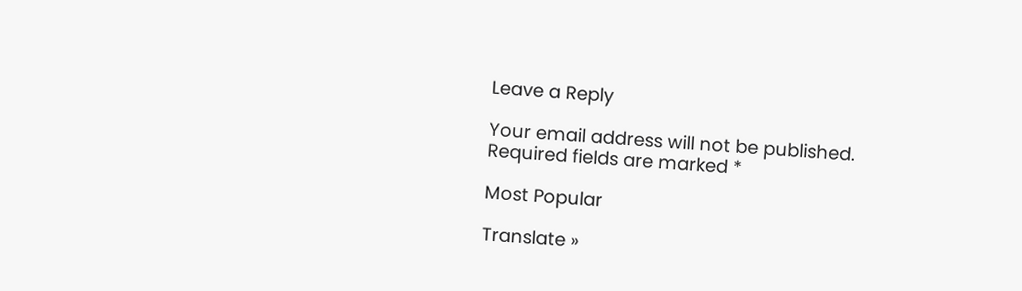Leave a Reply

Your email address will not be published. Required fields are marked *

Most Popular

Translate »